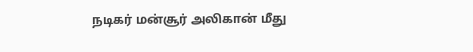நடிகர் மன்சூர் அலிகான் மீது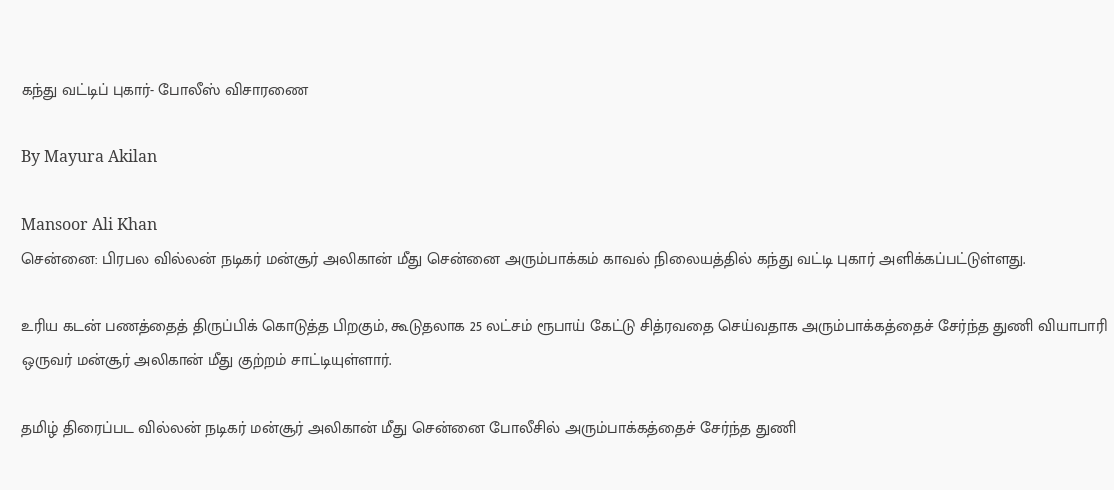கந்து வட்டிப் புகார்- போலீஸ் விசாரணை

By Mayura Akilan

Mansoor Ali Khan
சென்னை: பிரபல வில்லன் நடிகர் மன்சூர் அலிகான் மீது சென்னை அரும்பாக்கம் காவல் நிலையத்தில் கந்து வட்டி புகார் அளிக்கப்பட்டுள்ளது.

உரிய கடன் பணத்தைத் திருப்பிக் கொடுத்த பிறகும், கூடுதலாக 25 லட்சம் ரூபாய் கேட்டு சித்ரவதை செய்வதாக அரும்பாக்கத்தைச் சேர்ந்த துணி வியாபாரி ஒருவர் மன்சூர் அலிகான் மீது குற்றம் சாட்டியுள்ளார்.

தமிழ் திரைப்பட வில்லன் நடிகர் மன்சூர் அலிகான் மீது சென்னை போலீசில் அரும்பாக்கத்தைச் சேர்ந்த துணி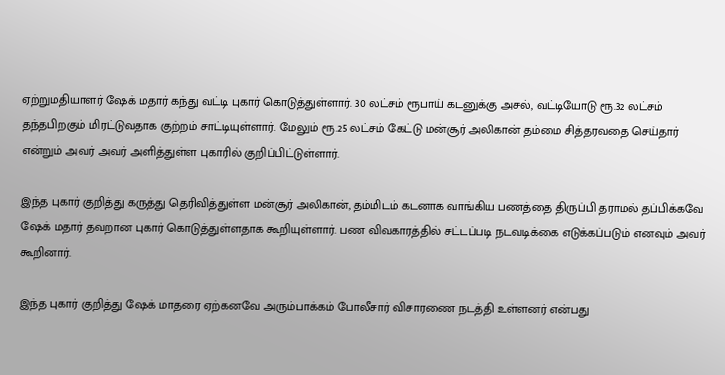ஏற்றுமதியாளர் ஷேக் மதார் கந்து வட்டி புகார் கொடுத்துள்ளார். 30 லட்சம் ரூபாய் கடனுக்கு அசல், வட்டியோடு ரூ.32 லட்சம் தந்தபிறகும் மிரட்டுவதாக குற்றம் சாட்டியுள்ளார். மேலும் ரூ.25 லட்சம் கேட்டு மன்சூர் அலிகான் தம்மை சித்தரவதை செய்தார் என்றும் அவர் அவர் அளித்துள்ள புகாரில் குறிப்பிட்டுள்ளார்.

இந்த புகார் குறித்து கருத்து தெரிவித்துள்ள மன்சூர் அலிகான், தம்மிடம் கடனாக வாங்கிய பணத்தை திருப்பி தராமல் தப்பிக்கவே ஷேக் மதார் தவறான புகார் கொடுத்துள்ளதாக கூறியுள்ளார். பண விவகாரத்தில் சட்டப்படி நடவடிக்கை எடுக்கப்படும் எனவும் அவர் கூறினார்.

இந்த புகார் குறித்து ஷேக் மாதரை ஏற்கனவே அரும்பாக்கம் போலீசார் விசாரணை நடத்தி உள்ளனர் என்பது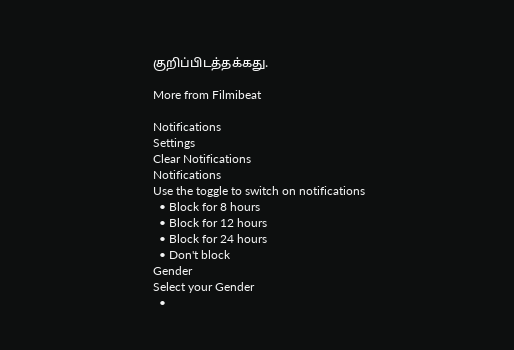குறிப்பிடத்தக்கது.

More from Filmibeat

Notifications
Settings
Clear Notifications
Notifications
Use the toggle to switch on notifications
  • Block for 8 hours
  • Block for 12 hours
  • Block for 24 hours
  • Don't block
Gender
Select your Gender
  •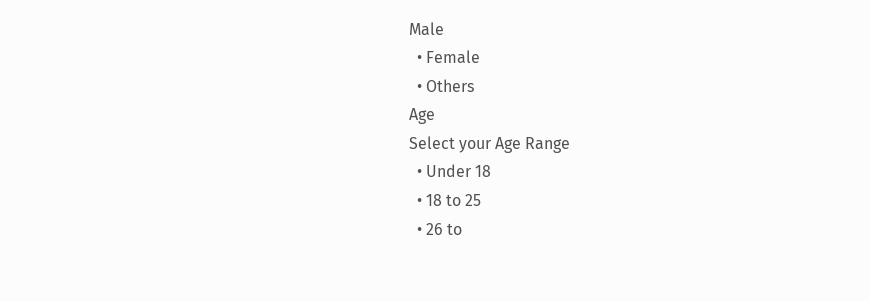Male
  • Female
  • Others
Age
Select your Age Range
  • Under 18
  • 18 to 25
  • 26 to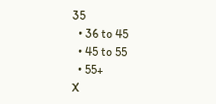35
  • 36 to 45
  • 45 to 55
  • 55+
X